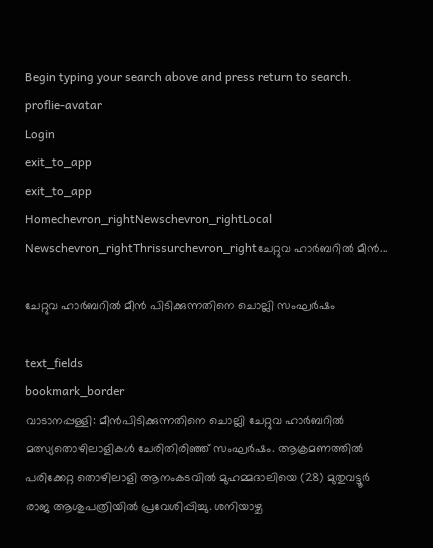Begin typing your search above and press return to search.
proflie-avatar
Login
exit_to_app
exit_to_app
Homechevron_rightNewschevron_rightLocal Newschevron_rightThrissurchevron_rightചേറ്റുവ ഹാർബറിൽ മീൻ...

ചേറ്റുവ ഹാർബറിൽ മീൻ പിടിക്കുന്നതിനെ ചൊല്ലി സംഘർഷം

text_fields
bookmark_border
വാടാനപ്പള്ളി: മീൻപിടിക്കുന്നതിനെ ചൊല്ലി ചേറ്റുവ ഹാർബറിൽ മത്സ്യതൊഴിലാളികൾ ചേരിതിരിഞ്ഞ് സംഘർഷം. ആക്രമണത്തിൽ പരിക്കേറ്റ തൊഴിലാളി ആനംകടവിൽ മുഹമ്മദാലിയെ (28) മുതുവട്ടൂർ രാജ ആശുപത്രിയിൽ പ്രവേശിപ്പിച്ചു. ശനിയാഴ്ച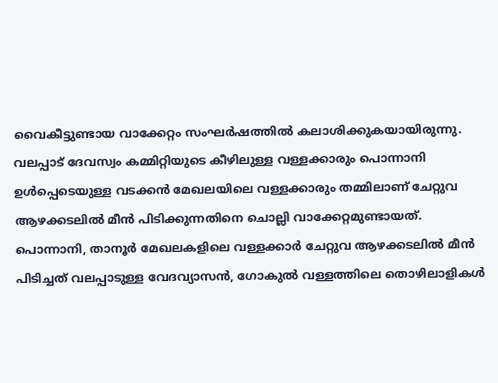വൈകീട്ടുണ്ടായ വാക്കേറ്റം സംഘർഷത്തിൽ കലാശിക്കുകയായിരുന്നു. വലപ്പാട് ദേവസ്വം കമ്മിറ്റിയുടെ കീഴിലുള്ള വള്ളക്കാരും പൊന്നാനി ഉൾപ്പെടെയുള്ള വടക്കൻ മേഖലയിലെ വള്ളക്കാരും തമ്മിലാണ് ചേറ്റുവ ആഴക്കടലിൽ മീൻ പിടിക്കുന്നതിനെ ചൊല്ലി വാക്കേറ്റമുണ്ടായത്. പൊന്നാനി, താനൂർ മേഖലകളിലെ വള്ളക്കാർ ചേറ്റുവ ആഴക്കടലിൽ മീൻ പിടിച്ചത് വലപ്പാടുള്ള വേദവ്യാസൻ, ഗോകുൽ വള്ളത്തിലെ തൊഴിലാളികൾ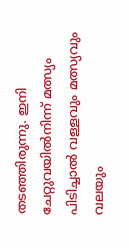തടഞ്ഞിരുന്നു. ഇനി ചേറ്റുവയിൽനിന്ന് മത്സ്യം പിടിച്ചാൽ വള്ളവും മത്സ്യവും വലയും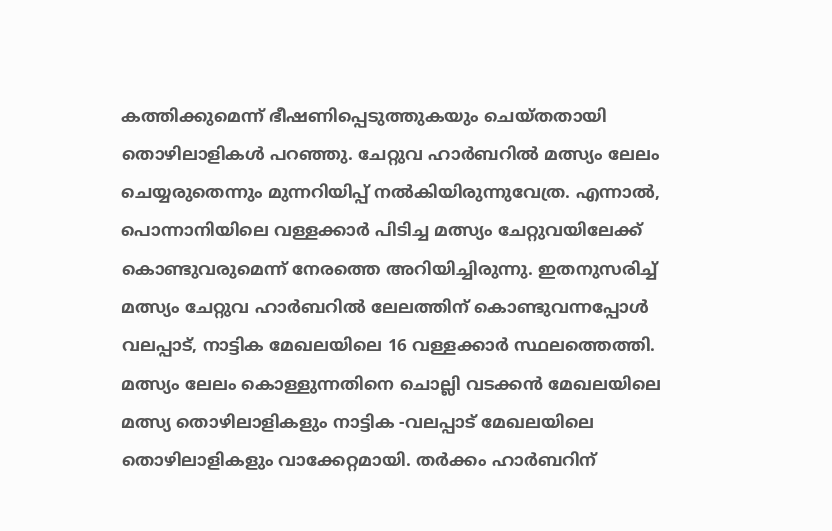കത്തിക്കുമെന്ന് ഭീഷണിപ്പെടുത്തുകയും ചെയ്തതായി തൊഴിലാളികൾ പറഞ്ഞു. ചേറ്റുവ ഹാർബറിൽ മത്സ്യം ലേലം ചെയ്യരുതെന്നും മുന്നറിയിപ്പ് നൽകിയിരുന്നുവേത്ര. എന്നാൽ, പൊന്നാനിയിലെ വള്ളക്കാർ പിടിച്ച മത്സ്യം ചേറ്റുവയിലേക്ക് കൊണ്ടുവരുമെന്ന് നേരത്തെ അറിയിച്ചിരുന്നു. ഇതനുസരിച്ച് മത്സ്യം ചേറ്റുവ ഹാർബറിൽ ലേലത്തിന് കൊണ്ടുവന്നപ്പോൾ വലപ്പാട്, നാട്ടിക മേഖലയിലെ 16 വള്ളക്കാർ സ്ഥലത്തെത്തി. മത്സ്യം ലേലം കൊള്ളുന്നതിനെ ചൊല്ലി വടക്കൻ മേഖലയിലെ മത്സ്യ തൊഴിലാളികളും നാട്ടിക -വലപ്പാട് മേഖലയിലെ തൊഴിലാളികളും വാക്കേറ്റമായി. തർക്കം ഹാർബറിന്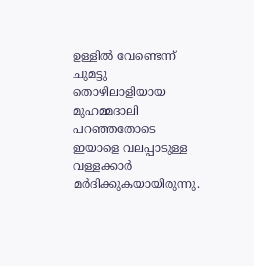ഉള്ളിൽ വേണ്ടെന്ന് ചുമട്ടു തൊഴിലാളിയായ മുഹമ്മദാലി പറഞ്ഞതോടെ ഇയാളെ വലപ്പാടുള്ള വള്ളക്കാർ മർദിക്കുകയായിരുന്നു.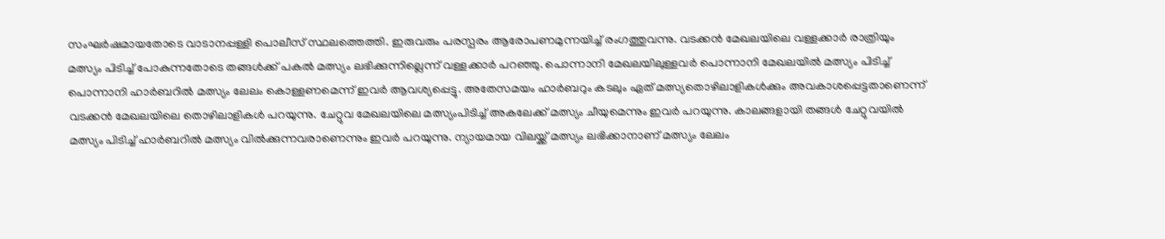സംഘർഷമായതോടെ വാടാനപ്പള്ളി പൊലീസ് സ്ഥലത്തെത്തി. ഇരുവരും പരസ്പരം ആരോപണമുന്നയിച്ച് രംഗത്തുവന്നു. വടക്കൻ മേഖലയിലെ വള്ളക്കാർ രാത്രിയും മത്സ്യം പിടിച്ച് പോകുന്നതോടെ തങ്ങൾക്ക് പകൽ മത്സ്യം ലഭിക്കുന്നില്ലെന്ന് വള്ളക്കാർ പറഞ്ഞു. പൊന്നാനി മേഖലയിലുള്ളവർ പൊന്നാനി മേഖലയിൽ മത്സ്യം പിടിച്ച് പൊന്നാനി ഹാർബറിൽ മത്സ്യം ലേലം കൊള്ളണമെന്ന് ഇവർ ആവശ്യപ്പെട്ടു. അതേസമയം ഹാർബറും കടലും ഏത് മത്സ്യതൊഴിലാളികൾക്കും അവകാശപ്പെട്ടതാണെന്ന് വടക്കൻ മേഖലയിലെ തൊഴിലാളികൾ പറയുന്നു. ചേറ്റുവ മേഖലയിലെ മത്സ്യംപിടിച്ച് അകലേക്ക് മത്സ്യം ചീയുമെന്നും ഇവർ പറയുന്നു. കാലങ്ങളായി തങ്ങൾ ചേറ്റുവയിൽ മത്സ്യം പിടിച്ച് ഹാർബറിൽ മത്സ്യം വിൽക്കുന്നവരാണെന്നും ഇവർ പറയുന്നു. ന്യായമായ വിലയ്ക്ക് മത്സ്യം ലഭിക്കാനാണ് മത്സ്യം ലേലം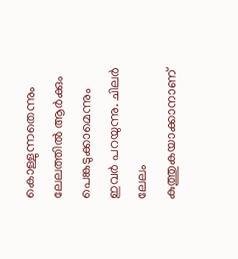കൊള്ളുന്നതെന്നും ലേലത്തിൽ ആർക്കും പെങ്കടുക്കാമെന്നും ഇവർ പറയുന്നു. ചിലർ ലേലം കുത്തുകയാക്കാനാണ്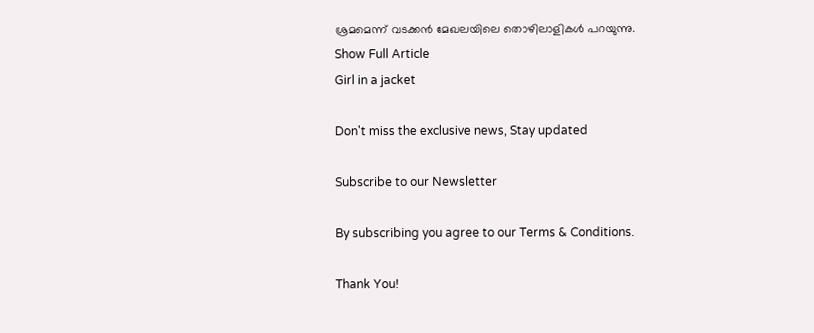ശ്രമമെന്ന് വടക്കൻ മേഖലയിലെ തൊഴിലാളികൾ പറയുന്നു.
Show Full Article
Girl in a jacket

Don't miss the exclusive news, Stay updated

Subscribe to our Newsletter

By subscribing you agree to our Terms & Conditions.

Thank You!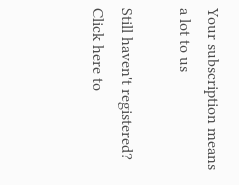Your subscription means a lot to us

Still haven't registered? Click here to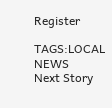Register

TAGS:LOCAL NEWS
Next Story